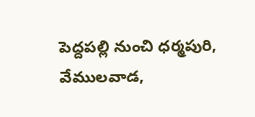పెద్దపల్లి నుంచి ధర్మపురి, వేములవాడ,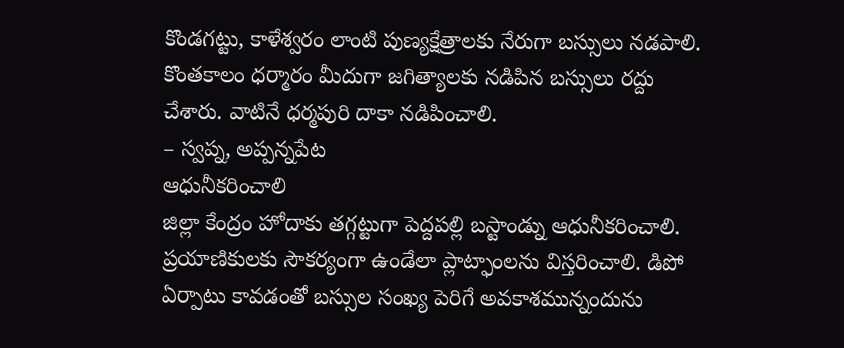కొండగట్టు, కాళేశ్వరం లాంటి పుణ్యక్షేత్రాలకు నేరుగా బస్సులు నడపాలి. కొంతకాలం ధర్మారం మీదుగా జగిత్యాలకు నడిపిన బస్సులు రద్దు చేశారు. వాటినే ధర్మపురి దాకా నడిపించాలి.
– స్వప్న, అప్పన్నపేట
ఆధునీకరించాలి
జిల్లా కేంద్రం హోదాకు తగ్గట్టుగా పెద్దపల్లి బస్టాండ్ను ఆధునీకరించాలి. ప్రయాణికులకు సౌకర్యంగా ఉండేలా ప్లాట్ఫాంలను విస్తరించాలి. డిపో ఏర్పాటు కావడంతో బస్సుల సంఖ్య పెరిగే అవకాశమున్నందును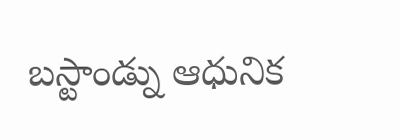బస్టాండ్ను ఆధునిక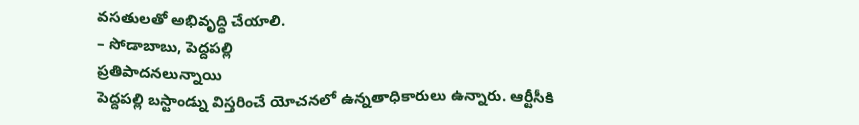వసతులతో అభివృద్ధి చేయాలి.
– సోడాబాబు, పెద్దపల్లి
ప్రతిపాదనలున్నాయి
పెద్దపల్లి బస్టాండ్ను విస్తరించే యోచనలో ఉన్నతాధికారులు ఉన్నారు. ఆర్టీసీకి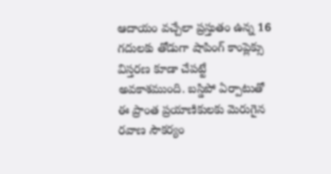ఆదాయం వచ్చేలా ప్రస్తుతం ఉన్న 16 గదులకు తోడుగా షాపింగ్ కాంప్లెక్సు విస్తరణ కూడా చేపట్టే అవకాశముంది. బస్డిపో ఏర్పాటుతో ఈ ప్రాంత ప్రయాణికులకు మెరుగైన రవాణ సౌకర్యం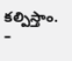కల్పిస్తాం. –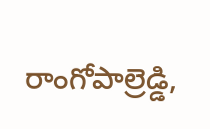రాంగోపాల్రెడ్డి,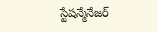స్టేషన్మేనేజర్